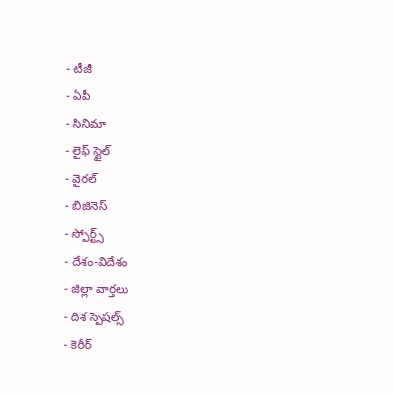- టీజీ
- ఏపీ
- సినిమా
- లైఫ్ స్టైల్
- వైరల్
- బిజినెస్
- స్పోర్ట్స్
- దేశం-విదేశం
- జిల్లా వార్తలు
- దిశ స్పెషల్స్
- కెరీర్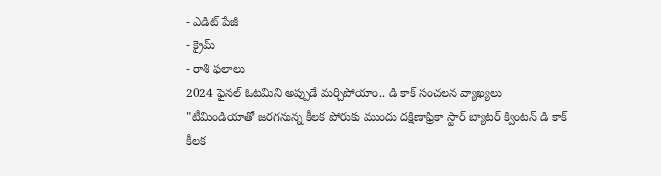- ఎడిట్ పేజీ
- క్రైమ్
- రాశి ఫలాలు
2024 ఫైనల్ ఓటమిని అప్పుడే మర్చిపోయాం.. డి కాక్ సంచలన వ్యాఖ్యలు
"టీమిండియాతో జరగనున్న కీలక పోరుకు ముందు దక్షిణాఫ్రికా స్టార్ బ్యాటర్ క్వింటన్ డి కాక్ కీలక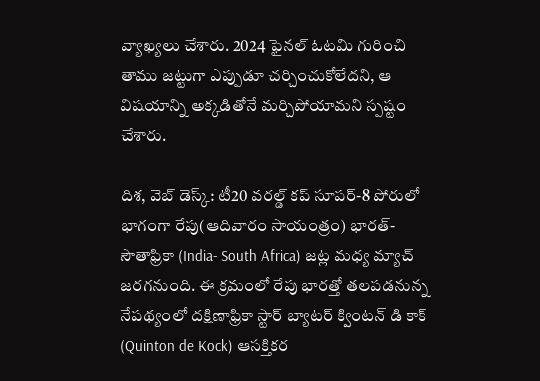వ్యాఖ్యలు చేశారు. 2024 ఫైనల్ ఓటమి గురించి తాము జట్టుగా ఎప్పుడూ చర్చించుకోలేదని, ఆ విషయాన్ని అక్కడితోనే మర్చిపోయామని స్పష్టం చేశారు.

దిశ, వెబ్ డెస్క్: టీ20 వరల్డ్ కప్ సూపర్-8 పోరులో భాగంగా రేపు(ఆదివారం సాయంత్రం) భారత్- సౌతాఫ్రికా (India- South Africa) జట్ల మధ్య మ్యాచ్ జరగనుంది. ఈ క్రమంలో రేపు భారత్తో తలపడనున్న నేపథ్యంలో దక్షిణాఫ్రికా స్టార్ బ్యాటర్ క్వింటన్ డి కాక్ (Quinton de Kock) ఆసక్తికర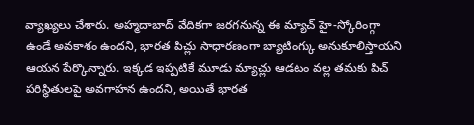వ్యాఖ్యలు చేశారు. అహ్మదాబాద్ వేదికగా జరగనున్న ఈ మ్యాచ్ హై-స్కోరింగ్గా ఉండే అవకాశం ఉందని, భారత పిచ్లు సాధారణంగా బ్యాటింగ్కు అనుకూలిస్తాయని ఆయన పేర్కొన్నారు. ఇక్కడ ఇప్పటికే మూడు మ్యాచ్లు ఆడటం వల్ల తమకు పిచ్ పరిస్థితులపై అవగాహన ఉందని, అయితే భారత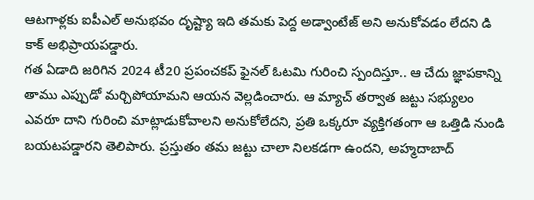ఆటగాళ్లకు ఐపీఎల్ అనుభవం దృష్ట్యా ఇది తమకు పెద్ద అడ్వాంటేజ్ అని అనుకోవడం లేదని డి కాక్ అభిప్రాయపడ్డారు.
గత ఏడాది జరిగిన 2024 టీ20 ప్రపంచకప్ ఫైనల్ ఓటమి గురించి స్పందిస్తూ.. ఆ చేదు జ్ఞాపకాన్ని తాము ఎప్పుడో మర్చిపోయామని ఆయన వెల్లడించారు. ఆ మ్యాచ్ తర్వాత జట్టు సభ్యులం ఎవరూ దాని గురించి మాట్లాడుకోవాలని అనుకోలేదని, ప్రతి ఒక్కరూ వ్యక్తిగతంగా ఆ ఒత్తిడి నుండి బయటపడ్డారని తెలిపారు. ప్రస్తుతం తమ జట్టు చాలా నిలకడగా ఉందని, అహ్మదాబాద్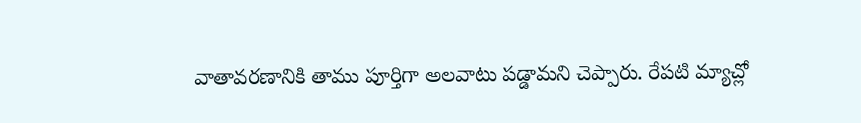వాతావరణానికి తాము పూర్తిగా అలవాటు పడ్డామని చెప్పారు. రేపటి మ్యాచ్లో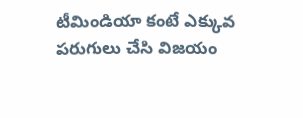టీమిండియా కంటే ఎక్కువ పరుగులు చేసి విజయం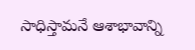సాధిస్తామనే ఆశాభావాన్ని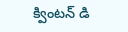క్వింటన్ డి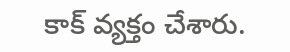కాక్ వ్యక్తం చేశారు.